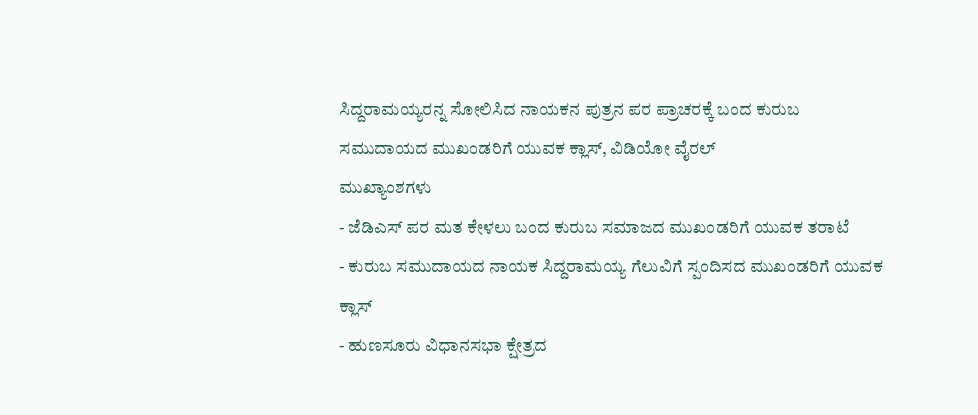ಸಿದ್ದರಾಮಯ್ಯರನ್ನ ಸೋಲಿಸಿದ ನಾಯಕನ ಪುತ್ರನ ಪರ ಪ್ರಾಚರಕ್ಕೆ ಬಂದ ಕುರುಬ ಸಮುದಾಯದ ಮುಖಂಡರಿಗೆ ಯುವಕ ಕ್ಲಾಸ್, ವಿಡಿಯೋ ವೈರಲ್
ಮುಖ್ಯಾಂಶಗಳು
- ಜೆಡಿಎಸ್ ಪರ ಮತ ಕೇಳಲು ಬಂದ ಕುರುಬ ಸಮಾಜದ ಮುಖಂಡರಿಗೆ ಯುವಕ ತರಾಟೆ
- ಕುರುಬ ಸಮುದಾಯದ ನಾಯಕ ಸಿದ್ದರಾಮಯ್ಯ ಗೆಲುವಿಗೆ ಸ್ಪಂದಿಸದ ಮುಖಂಡರಿಗೆ ಯುವಕ ಕ್ಲಾಸ್
- ಹುಣಸೂರು ವಿಧಾನಸಭಾ ಕ್ಷೇತ್ರದ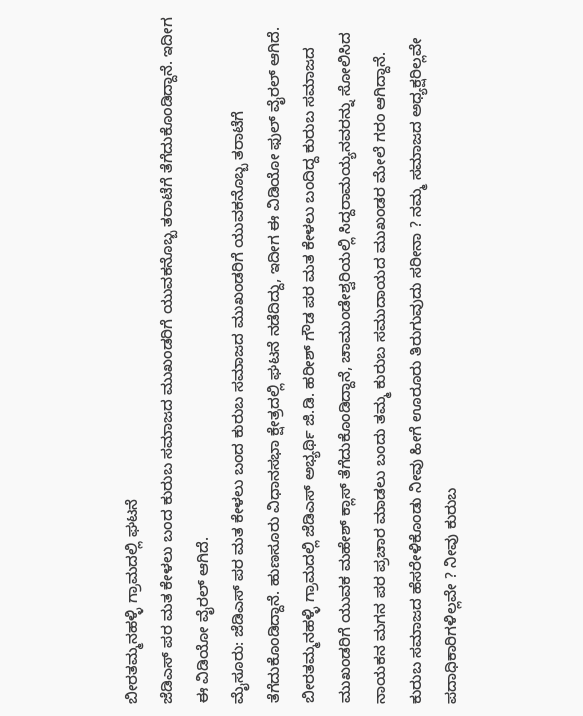ಬೀರತಮ್ಮನಹಳ್ಳಿ ಗ್ರಾಮದಲ್ಲಿ ಘಟನೆ
ಜೆಡಿಎಸ್ ಪರ ಮತ ಕೇಳಲು ಬಂದ ಕುರುಬ ಸಮಾಜದ ಮುಖಂಡರಿಗೆ ಯುವಕನೊಬ್ಬ ತರಾಟೆಗೆ ತೆಗೆದುಕೊಂಡಿದ್ದಾನೆ. ಇದೀಗ ಈ ವಿಡಿಯೋ ವೈರಲ್ ಆಗಿದೆ.
ಮೈಸೂರು: ಜೆಡಿಎಸ್ ಪರ ಮತ ಕೇಳಲು ಬಂದ ಕುರುಬ ಸಮಾಜದ ಮುಖಂಡರಿಗೆ ಯುವಕನೊಬ್ಬ ತರಾಟೆಗೆ ತೆಗೆದುಕೊಂಡಿದ್ದಾನೆ. ಹುಣಸೂರು ವಿಧಾನಸಭಾ ಕ್ಷೇತ್ರದಲ್ಲಿ ಘಟನೆ ನಡೆದಿದ್ದು, ಇದೀಗ ಈ ವಿಡಿಯೋ ಫುಲ್ ವೈರಲ್ ಆಗಿದೆ. ಬೀರತಮ್ಮನಹಳ್ಳಿ ಗ್ರಾಮದಲ್ಲಿ ಜೆಡಿಎಸ್ ಅಭ್ಯರ್ಥಿ ಜಿ.ಡಿ. ಹರೀಶ್ ಗೌಡ ಪರ ಮತ ಕೇಳಲು ಬಂದಿದ್ದ ಕುರುಬ ಸಮಾಜದ ಮುಖಂಡರಿಗೆ ಯುವಕ ಮಹೇಶ್ ಕ್ಲಾಸ್ ತೆಗೆದುಕೊಂಡಿದ್ದಾನೆ, ಚಾಮುಂಡೇಶ್ವರಿಯಲ್ಲಿ ಸಿದ್ದರಾಮಯ್ಯನವರನ್ನು ಸೋಲಿಸಿದ ನಾಯಕನ ಮಗನ ಪರ ಪ್ರಚಾರ ಮಾಡಲು ಬಂದು ತಮ್ಮ ಕುರುಬ ಸಮುದಾಯದ ಮುಖಂಡರ ಮೇಲೆ ಗರಂ ಆಗಿದ್ದಾನೆ.
ಕುರುಬ ಸಮಾಜದ ಹೆಸರೇಳಿಕೊಂಡು ನೀವು ಹೀಗೆ ಊರೂರು ತಿರುಗುವುದು ಸರೀನಾ ? ನಮ್ಮ ಸಮಾಜದ ಅಧ್ಯಕ್ಷರಿಲ್ಲವೇ ಪದಾಧಿಕಾರಿಗಳಿಲ್ಲವೇ ? ನೀವು ಕುರುಬ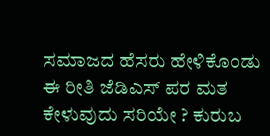ಸಮಾಜದ ಹೆಸರು ಹೇಳಿಕೊಂಡು ಈ ರೀತಿ ಜೆಡಿಎಸ್ ಪರ ಮತ ಕೇಳುವುದು ಸರಿಯೇ ? ಕುರುಬ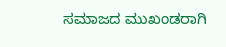ಸಮಾಜದ ಮುಖಂಡರಾಗಿ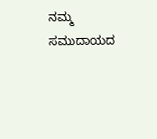ನಮ್ಮ ಸಮುದಾಯದ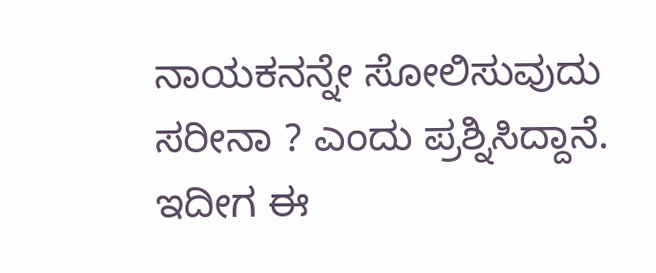ನಾಯಕನನ್ನೇ ಸೋಲಿಸುವುದು ಸರೀನಾ ? ಎಂದು ಪ್ರಶ್ನಿಸಿದ್ದಾನೆ. ಇದೀಗ ಈ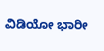ವಿಡಿಯೋ ಭಾರೀ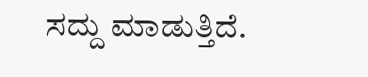ಸದ್ದು ಮಾಡುತ್ತಿದೆ.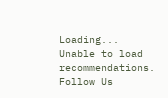Loading...
Unable to load recommendations.
Follow Us